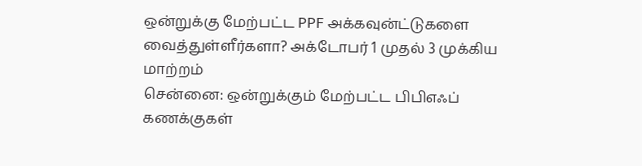ஒன்றுக்கு மேற்பட்ட PPF அக்கவுன்ட்டுகளை வைத்துள்ளீர்களா? அக்டோபர் 1 முதல் 3 முக்கிய மாற்றம்
சென்னை: ஒன்றுக்கும் மேற்பட்ட பிபிஎஃப் கணக்குகள்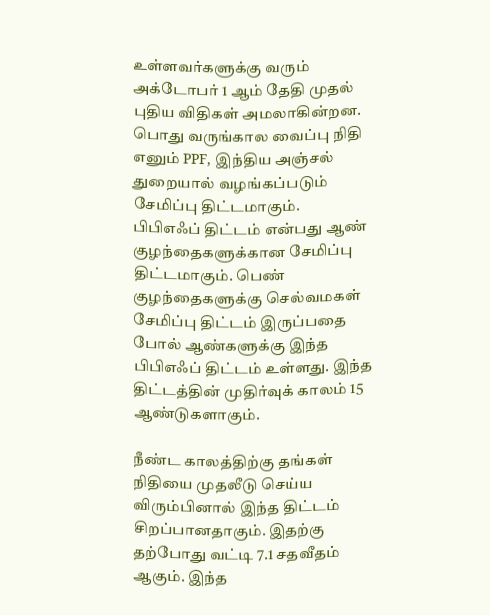உள்ளவர்களுக்கு வரும் அக்டோபர் 1 ஆம் தேதி முதல் புதிய விதிகள் அமலாகின்றன. பொது வருங்கால வைப்பு நிதி எனும் PPF, இந்திய அஞ்சல் துறையால் வழங்கப்படும் சேமிப்பு திட்டமாகும்.
பிபிஎஃப் திட்டம் என்பது ஆண் குழந்தைகளுக்கான சேமிப்பு திட்டமாகும். பெண் குழந்தைகளுக்கு செல்வமகள் சேமிப்பு திட்டம் இருப்பதை போல் ஆண்களுக்கு இந்த பிபிஎஃப் திட்டம் உள்ளது. இந்த திட்டத்தின் முதிர்வுக் காலம் 15 ஆண்டுகளாகும்.

நீண்ட காலத்திற்கு தங்கள் நிதியை முதலீடு செய்ய விரும்பினால் இந்த திட்டம் சிறப்பானதாகும். இதற்கு தற்போது வட்டி 7.1 சதவீதம் ஆகும். இந்த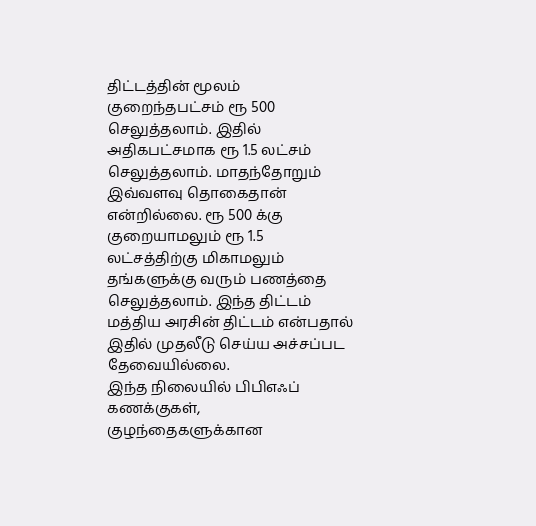திட்டத்தின் மூலம் குறைந்தபட்சம் ரூ 500 செலுத்தலாம். இதில் அதிகபட்சமாக ரூ 1.5 லட்சம் செலுத்தலாம். மாதந்தோறும் இவ்வளவு தொகைதான் என்றில்லை. ரூ 500 க்கு குறையாமலும் ரூ 1.5 லட்சத்திற்கு மிகாமலும் தங்களுக்கு வரும் பணத்தை செலுத்தலாம். இந்த திட்டம் மத்திய அரசின் திட்டம் என்பதால் இதில் முதலீடு செய்ய அச்சப்பட தேவையில்லை.
இந்த நிலையில் பிபிஎஃப் கணக்குகள், குழந்தைகளுக்கான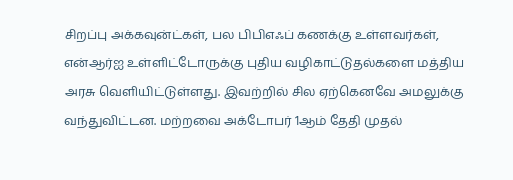சிறப்பு அக்கவுன்ட்கள், பல பிபிஎஃப் கணக்கு உள்ளவர்கள், என்ஆர்ஐ உள்ளிட்டோருக்கு புதிய வழிகாட்டுதல்களை மத்திய அரசு வெளியிட்டுள்ளது. இவற்றில் சில ஏற்கெனவே அமலுக்கு வந்துவிட்டன. மற்றவை அக்டோபர் 1ஆம் தேதி முதல்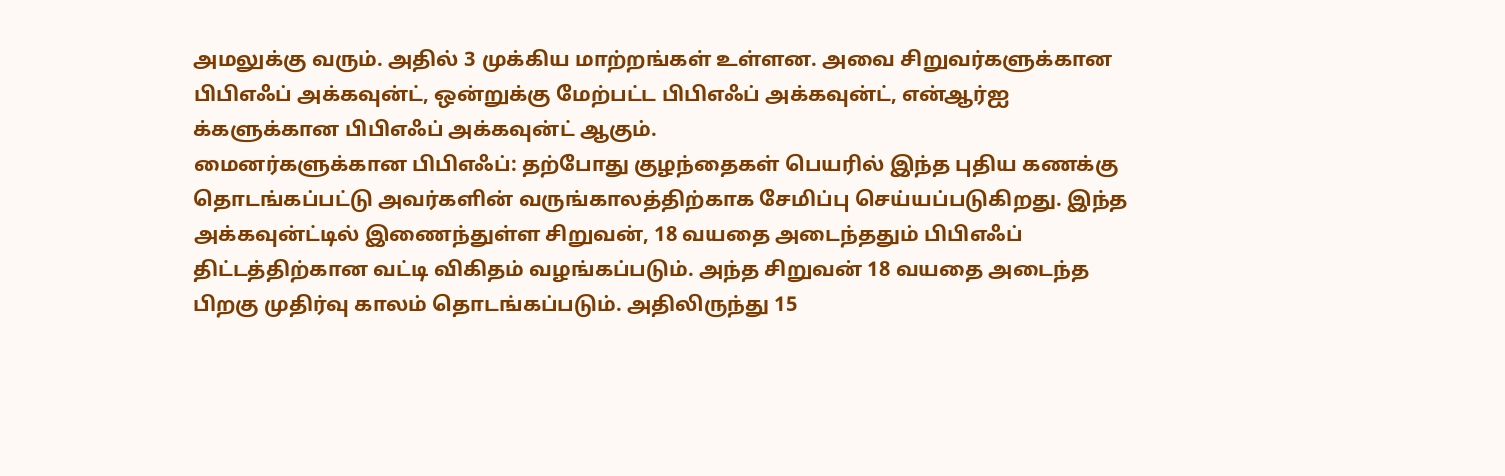அமலுக்கு வரும். அதில் 3 முக்கிய மாற்றங்கள் உள்ளன. அவை சிறுவர்களுக்கான பிபிஎஃப் அக்கவுன்ட், ஒன்றுக்கு மேற்பட்ட பிபிஎஃப் அக்கவுன்ட், என்ஆர்ஐ க்களுக்கான பிபிஎஃப் அக்கவுன்ட் ஆகும்.
மைனர்களுக்கான பிபிஎஃப்: தற்போது குழந்தைகள் பெயரில் இந்த புதிய கணக்கு தொடங்கப்பட்டு அவர்களின் வருங்காலத்திற்காக சேமிப்பு செய்யப்படுகிறது. இந்த அக்கவுன்ட்டில் இணைந்துள்ள சிறுவன், 18 வயதை அடைந்ததும் பிபிஎஃப் திட்டத்திற்கான வட்டி விகிதம் வழங்கப்படும். அந்த சிறுவன் 18 வயதை அடைந்த பிறகு முதிர்வு காலம் தொடங்கப்படும். அதிலிருந்து 15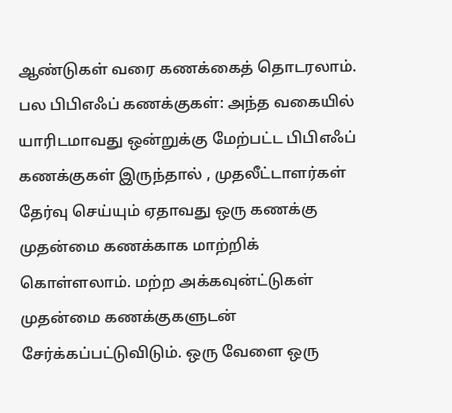ஆண்டுகள் வரை கணக்கைத் தொடரலாம்.
பல பிபிஎஃப் கணக்குகள்: அந்த வகையில் யாரிடமாவது ஒன்றுக்கு மேற்பட்ட பிபிஎஃப் கணக்குகள் இருந்தால் , முதலீட்டாளர்கள் தேர்வு செய்யும் ஏதாவது ஒரு கணக்கு முதன்மை கணக்காக மாற்றிக் கொள்ளலாம். மற்ற அக்கவுன்ட்டுகள் முதன்மை கணக்குகளுடன் சேர்க்கப்பட்டுவிடும். ஒரு வேளை ஒரு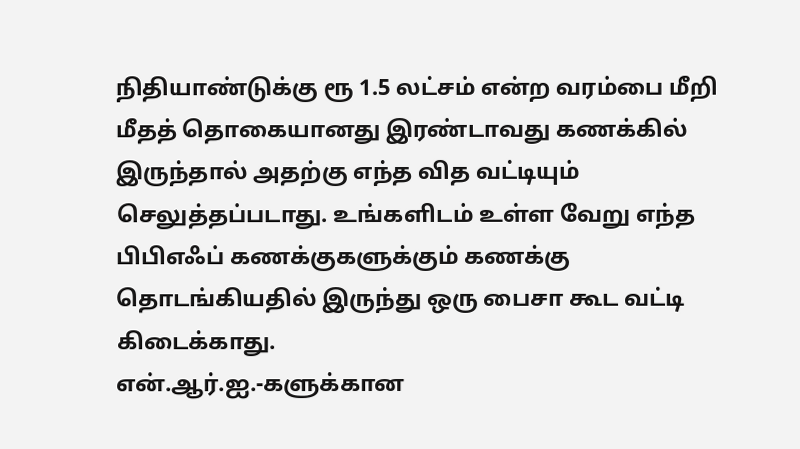நிதியாண்டுக்கு ரூ 1.5 லட்சம் என்ற வரம்பை மீறி மீதத் தொகையானது இரண்டாவது கணக்கில் இருந்தால் அதற்கு எந்த வித வட்டியும் செலுத்தப்படாது. உங்களிடம் உள்ள வேறு எந்த பிபிஎஃப் கணக்குகளுக்கும் கணக்கு தொடங்கியதில் இருந்து ஒரு பைசா கூட வட்டி கிடைக்காது.
என்.ஆர்.ஐ.-களுக்கான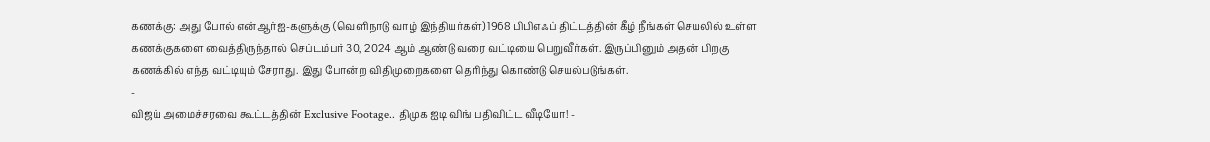கணக்கு: அது போல் என்ஆர்ஐ-களுக்கு (வெளிநாடு வாழ் இந்தியர்கள்) 1968 பிபிஎஃப் திட்டத்தின் கீழ் நீங்கள் செயலில் உள்ள கணக்குகளை வைத்திருந்தால் செப்டம்பர் 30, 2024 ஆம் ஆண்டு வரை வட்டியை பெறுவீர்கள். இருப்பினும் அதன் பிறகு கணக்கில் எந்த வட்டியும் சேராது. இது போன்ற விதிமுறைகளை தெரிந்து கொண்டு செயல்படுங்கள்.
-
விஜய் அமைச்சரவை கூட்டத்தின் Exclusive Footage.. திமுக ஐடி விங் பதிவிட்ட வீடியோ! -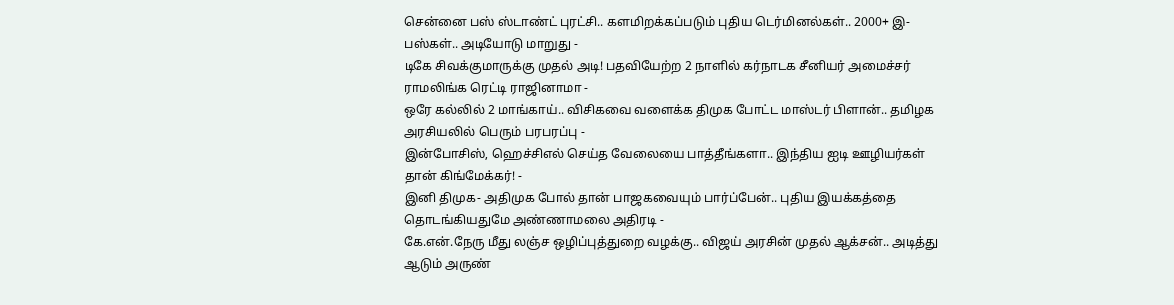சென்னை பஸ் ஸ்டாண்ட் புரட்சி.. களமிறக்கப்படும் புதிய டெர்மினல்கள்.. 2000+ இ-பஸ்கள்.. அடியோடு மாறுது -
டிகே சிவக்குமாருக்கு முதல் அடி! பதவியேற்ற 2 நாளில் கர்நாடக சீனியர் அமைச்சர் ராமலிங்க ரெட்டி ராஜினாமா -
ஒரே கல்லில் 2 மாங்காய்.. விசிகவை வளைக்க திமுக போட்ட மாஸ்டர் பிளான்.. தமிழக அரசியலில் பெரும் பரபரப்பு -
இன்போசிஸ், ஹெச்சிஎல் செய்த வேலையை பாத்தீங்களா.. இந்திய ஐடி ஊழியர்கள் தான் கிங்மேக்கர்! -
இனி திமுக- அதிமுக போல் தான் பாஜகவையும் பார்ப்பேன்.. புதிய இயக்கத்தை தொடங்கியதுமே அண்ணாமலை அதிரடி -
கே.என்.நேரு மீது லஞ்ச ஒழிப்புத்துறை வழக்கு.. விஜய் அரசின் முதல் ஆக்சன்.. அடித்து ஆடும் அருண்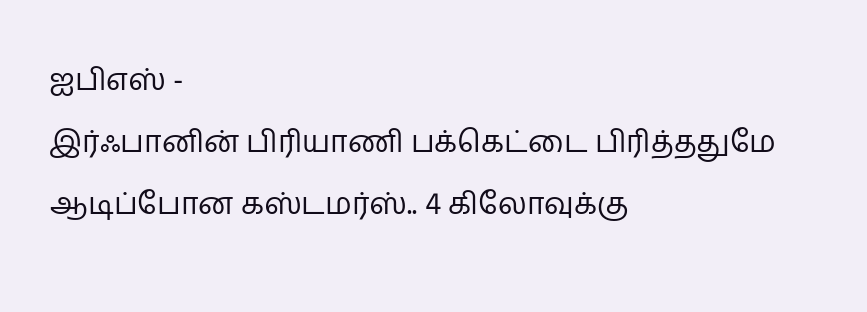ஐபிஎஸ் -
இர்ஃபானின் பிரியாணி பக்கெட்டை பிரித்ததுமே ஆடிப்போன கஸ்டமர்ஸ்.. 4 கிலோவுக்கு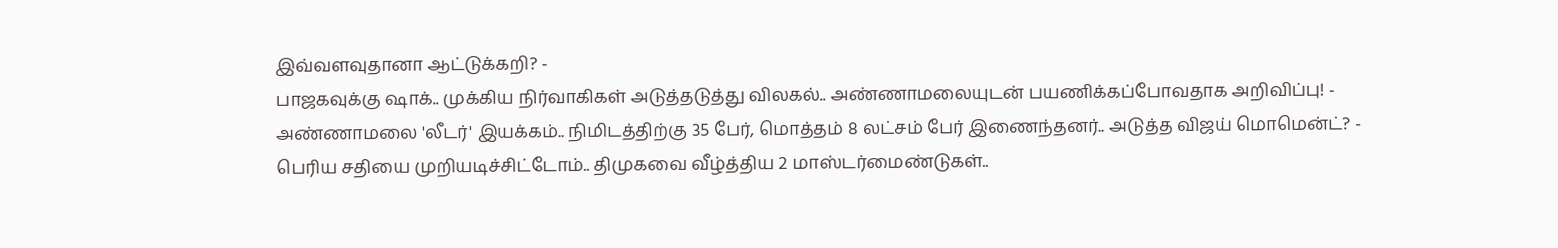இவ்வளவுதானா ஆட்டுக்கறி? -
பாஜகவுக்கு ஷாக்.. முக்கிய நிர்வாகிகள் அடுத்தடுத்து விலகல்.. அண்ணாமலையுடன் பயணிக்கப்போவதாக அறிவிப்பு! -
அண்ணாமலை 'லீடர்' இயக்கம்.. நிமிடத்திற்கு 35 பேர், மொத்தம் 8 லட்சம் பேர் இணைந்தனர்.. அடுத்த விஜய் மொமென்ட்? -
பெரிய சதியை முறியடிச்சிட்டோம்.. திமுகவை வீழ்த்திய 2 மாஸ்டர்மைண்டுகள்..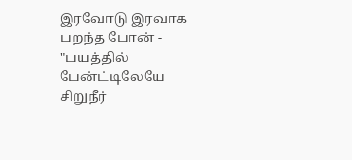இரவோடு இரவாக பறந்த போன் -
"பயத்தில் பேன்ட்டிலேயே சிறுநீர்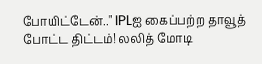போயிட்டேன்.." IPLஐ கைப்பற்ற தாவூத் போட்ட திட்டம்! லலித் மோடி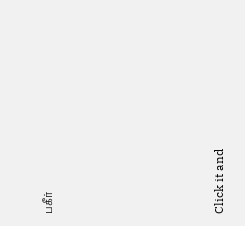பகீர்












Click it and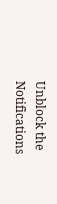Unblock the Notifications